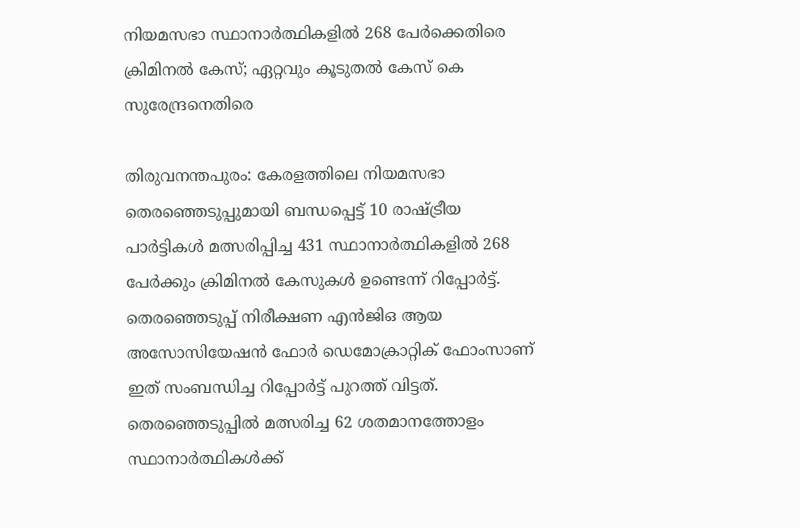നിയമസഭാ സ്ഥാനാർത്ഥികളിൽ 268 പേർക്കെതിരെ ക്രിമിനൽ കേസ്; ഏറ്റവും കൂടുതൽ കേസ് കെ സുരേന്ദ്രനെതിരെ

തിരുവനന്തപുരം: കേരളത്തിലെ നിയമസഭാ തെരഞ്ഞെടുപ്പുമായി ബന്ധപ്പെട്ട് 10 രാഷ്ട്രീയ പാർട്ടികൾ മത്സരിപ്പിച്ച 431 സ്ഥാനാർത്ഥികളിൽ 268 പേർക്കും ക്രിമിനൽ കേസുകൾ ഉണ്ടെന്ന് റിപ്പോർട്ട്. തെരഞ്ഞെടുപ്പ് നിരീക്ഷണ എൻജിഒ ആയ അസോസിയേഷൻ ഫോർ ഡെമോക്രാറ്റിക് ഫോംസാണ് ഇത് സംബന്ധിച്ച റിപ്പോർട്ട് പുറത്ത് വിട്ടത്. തെരഞ്ഞെടുപ്പിൽ മത്സരിച്ച 62 ശതമാനത്തോളം സ്ഥാനാർത്ഥികൾക്ക്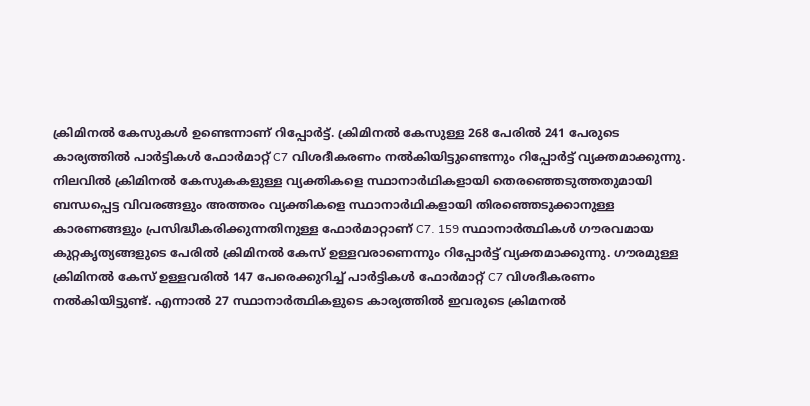ക്രിമിനൽ കേസുകൾ ഉണ്ടെന്നാണ് റിപ്പോർട്ട്. ക്രിമിനൽ കേസുള്ള 268 പേരിൽ 241 പേരുടെ കാര്യത്തിൽ പാർട്ടികൾ ഫോർമാറ്റ് C7 വിശദീകരണം നൽകിയിട്ടുണ്ടെന്നും റിപ്പോർട്ട് വ്യക്തമാക്കുന്നു. നിലവിൽ ക്രിമിനൽ കേസുകകളുള്ള വ്യക്തികളെ സ്ഥാനാർഥികളായി തെരഞ്ഞെടുത്തതുമായി ബന്ധപ്പെട്ട വിവരങ്ങളും അത്തരം വ്യക്തികളെ സ്ഥാനാർഥികളായി തിരഞ്ഞെടുക്കാനുള്ള കാരണങ്ങളും പ്രസിദ്ധീകരിക്കുന്നതിനുള്ള ഫോർമാറ്റാണ് C7. 159 സ്ഥാനാർത്ഥികൾ ഗൗരവമായ കുറ്റകൃത്യങ്ങളുടെ പേരിൽ ക്രിമിനൽ കേസ് ഉള്ളവരാണെന്നും റിപ്പോർട്ട് വ്യക്തമാക്കുന്നു. ഗൗരമുള്ള ക്രിമിനൽ കേസ് ഉള്ളവരിൽ 147 പേരെക്കുറിച്ച് പാർട്ടികൾ ഫോർമാറ്റ് C7 വിശദീകരണം നൽകിയിട്ടുണ്ട്. എന്നാൽ 27 സ്ഥാനാർത്ഥികളുടെ കാര്യത്തിൽ ഇവരുടെ ക്രിമനൽ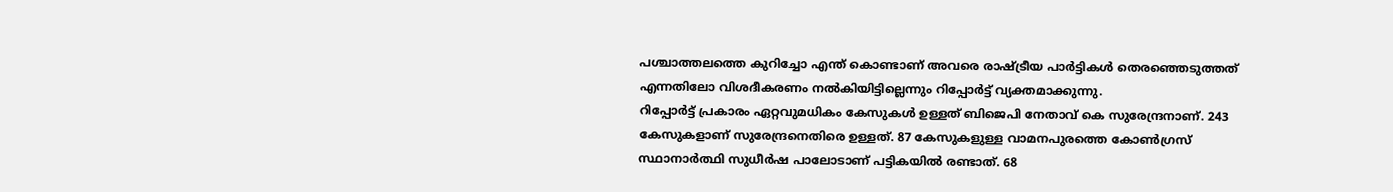പശ്ചാത്തലത്തെ കുറിച്ചോ എന്ത് കൊണ്ടാണ് അവരെ രാഷ്ട്രീയ പാർട്ടികൾ തെരഞ്ഞെടുത്തത് എന്നതിലോ വിശദീകരണം നൽകിയിട്ടില്ലെന്നും റിപ്പോർട്ട് വ്യക്തമാക്കുന്നു.
റിപ്പോർട്ട് പ്രകാരം ഏറ്റവുമധികം കേസുകൾ ഉള്ളത് ബിജെപി നേതാവ് കെ സുരേന്ദ്രനാണ്. 243 കേസുകളാണ് സുരേന്ദ്രനെതിരെ ഉള്ളത്. 87 കേസുകളുള്ള വാമനപുരത്തെ കോൺഗ്രസ് സ്ഥാനാർത്ഥി സുധീർഷ പാലോടാണ് പട്ടികയിൽ രണ്ടാത്. 68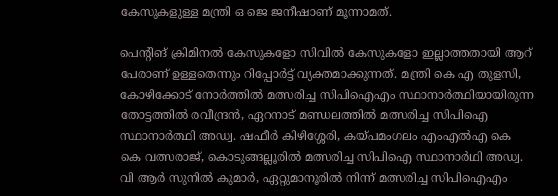കേസുകളുള്ള മന്ത്രി ഒ ജെ ജനീഷാണ് മൂന്നാമത്.

പെൻ്റിങ് ക്രിമിനൽ കേസുകളോ സിവിൽ കേസുകളോ ഇല്ലാത്തതായി ആറ് പേരാണ് ഉള്ളതെന്നും റിപ്പോർട്ട് വ്യക്തമാക്കുന്നത്. മന്ത്രി കെ എ തുളസി, കോഴിക്കോട് നോർത്തിൽ മത്സരിച്ച സിപിഐഎം സ്ഥാനാർത്ഥിയായിരുന്ന തോട്ടത്തിൽ രവീന്ദ്രൻ, ഏറനാട് മണ്ഡലത്തിൽ മത്സരിച്ച സിപിഐ സ്ഥാനാർത്ഥി അഡ്വ. ഷഫീർ കിഴിശ്ശേരി, കയ്പമംഗലം എംഎൽഎ കെ കെ വത്സരാജ്, കൊടുങ്ങല്ലൂരിൽ മത്സരിച്ച സിപിഐ സ്ഥാനാർഥി അഡ്വ. വി ആർ സുനിൽ കുമാർ, ഏറ്റുമാനൂരിൽ നിന്ന് മത്സരിച്ച സിപിഐഎം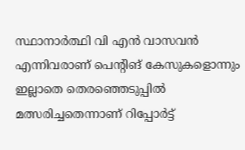സ്ഥാനാർത്ഥി വി എൻ വാസവൻ എന്നിവരാണ് പെൻ്റിങ് കേസുകളൊന്നും ഇല്ലാതെ തെരഞ്ഞെടുപ്പിൽ മത്സരിച്ചതെന്നാണ് റിപ്പോർട്ട്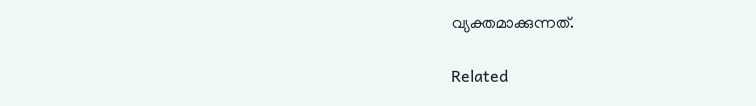വ്യക്തമാക്കുന്നത്.

Related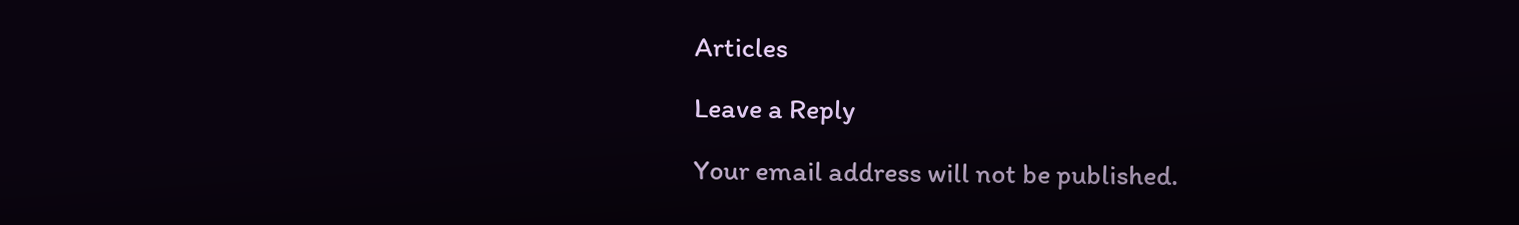Articles

Leave a Reply

Your email address will not be published.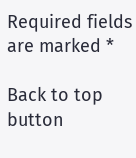Required fields are marked *

Back to top button